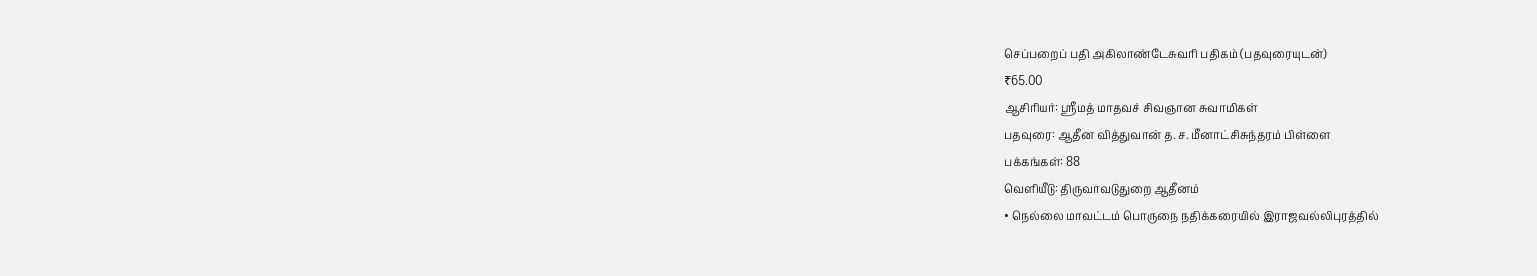செப்பறைப் பதி அகிலாண்டேசுவரி பதிகம் (பதவுரையுடன்)
₹65.00
ஆசிரியர்: ஸ்ரீமத் மாதவச் சிவஞான சுவாமிகள்
பதவுரை: ஆதீன வித்துவான் த. ச. மீனாட்சிசுந்தரம் பிள்ளை
பக்கங்கள்: 88
வெளியீடு: திருவாவடுதுறை ஆதீனம்
• நெல்லை மாவட்டம் பொருநை நதிக்கரையில் இராஜவல்லிபுரத்தில்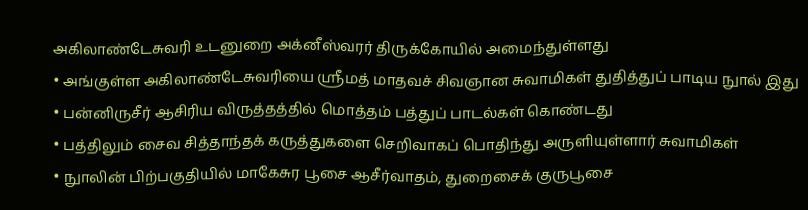அகிலாண்டேசுவரி உடனுறை அக்னீஸ்வரர் திருக்கோயில் அமைந்துள்ளது
• அங்குள்ள அகிலாண்டேசுவரியை ஸ்ரீமத் மாதவச் சிவஞான சுவாமிகள் துதித்துப் பாடிய நுால் இது
• பன்னிருசீர் ஆசிரிய விருத்தத்தில் மொத்தம் பத்துப் பாடல்கள் கொண்டது
• பத்திலும் சைவ சித்தாந்தக் கருத்துகளை செறிவாகப் பொதிந்து அருளியுள்ளார் சுவாமிகள்
• நுாலின் பிற்பகுதியில் மாகேசுர பூசை ஆசீர்வாதம், துறைசைக் குருபூசை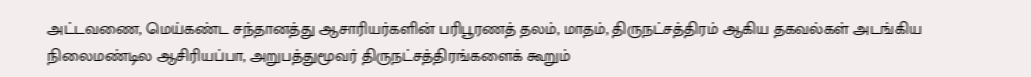அட்டவணை, மெய்கண்ட சந்தானத்து ஆசாரியர்களின் பரிபூரணத் தலம், மாதம், திருநட்சத்திரம் ஆகிய தகவல்கள் அடங்கிய நிலைமண்டில ஆசிரியப்பா, அறுபத்துமூவர் திருநட்சத்திரங்களைக் கூறும்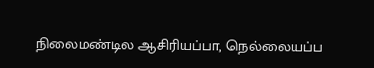நிலைமண்டில ஆசிரியப்பா, நெல்லையப்ப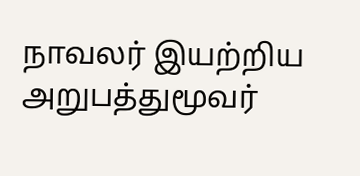நாவலர் இயற்றிய அறுபத்துமூவர்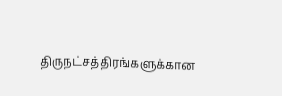திருநட்சத்திரங்களுக்கான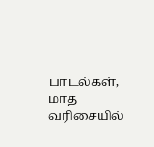பாடல்கள், மாத வரிசையில்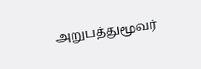அறுபத்துமூவர்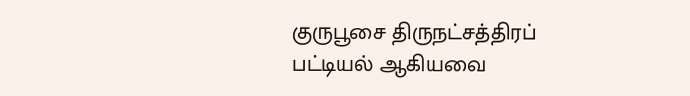குருபூசை திருநட்சத்திரப் பட்டியல் ஆகியவை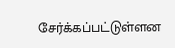சேர்க்கப்பட்டுள்ளன